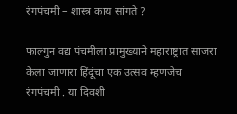रंगपंचमी – शास्त्र काय सांगते ?

फाल्गुन वद्य पंचमीला प्रामुख्याने महाराष्ट्रात साजरा केला जाणारा हिंदूंचा एक उत्सव म्हणजेच रंगपंचमी . या दिवशी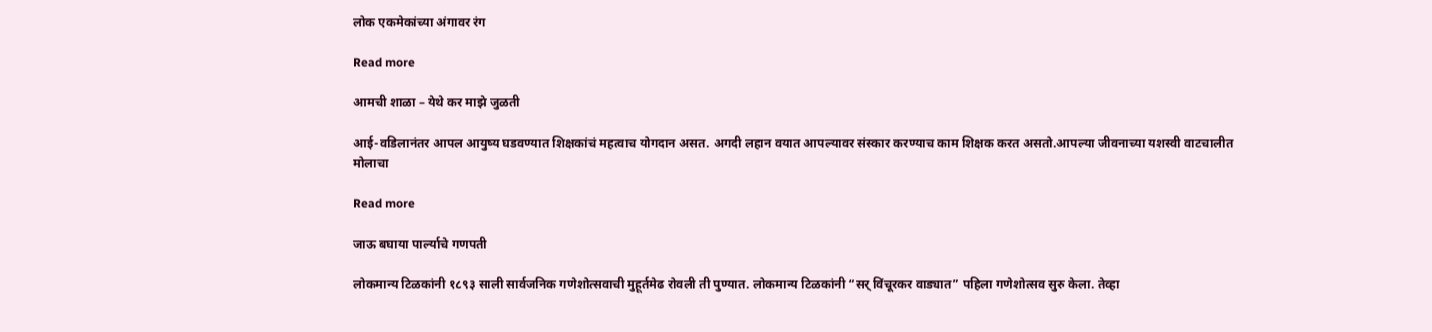लोक एकमेकांच्या अंगावर रंग

Read more

आमची शाळा – येथे कर माझे जुळती

आई-वडिलानंतर आपल आयुष्य घडवण्यात शिक्षकांचं महत्वाच योगदान असत. अगदी लहान वयात आपल्यावर संस्कार करण्याच काम शिक्षक करत असतो.आपल्या जीवनाच्या यशस्वी वाटचालीत मोलाचा

Read more

जाऊ बघाया पार्ल्याचे गणपती

लोकमान्य टिळकांनी १८९३ साली सार्वजनिक गणेशोत्सवाची मुहूर्तमेढ रोवली ती पुण्यात. लोकमान्य टिळकांनी “सर् विंचूरकर वाड्यात” पहिला गणेशोत्सव सुरु केला. तेव्हा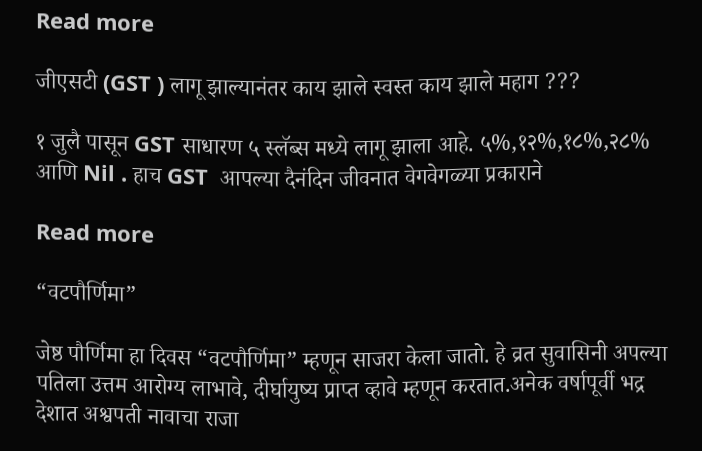Read more

जीएसटी (GST ) लागू झाल्यानंतर काय झाले स्वस्त काय झाले महाग ???

१ जुलै पासून GST साधारण ५ स्लॅब्स मध्ये लागू झाला आहे. ५%,१२%,१८%,२८% आणि Nil . हाच GST  आपल्या दैनंदिन जीवनात वेगवेगळ्या प्रकाराने

Read more

“वटपौर्णिमा”

जेष्ठ पौर्णिमा हा दिवस “वटपौर्णिमा” म्हणून साजरा केला जातो. हे व्रत सुवासिनी अपल्या पतिला उत्तम आरोग्य लाभावे, दीर्घायुष्य प्राप्त व्हावे म्हणून करतात.अनेक वर्षापूर्वी भद्र देशात अश्वपती नावाचा राजा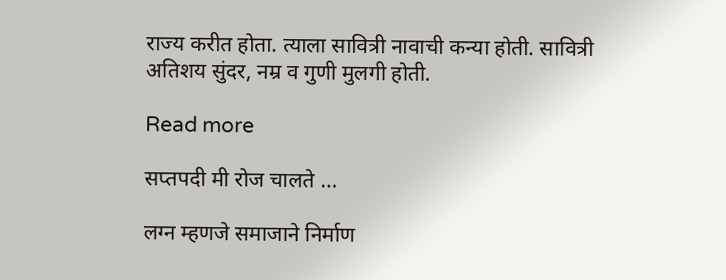राज्य करीत होता. त्याला सावित्री नावाची कन्या होती. सावित्री अतिशय सुंदर, नम्र व गुणी मुलगी होती.

Read more

सप्तपदी मी रोज चालते …

लग्न म्हणजे समाजाने निर्माण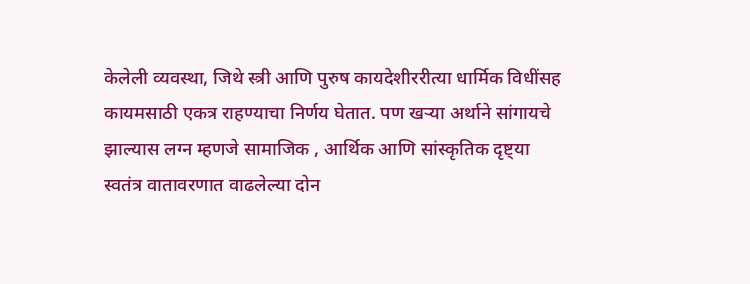केलेली व्यवस्था, जिथे स्त्री आणि पुरुष कायदेशीररीत्या धार्मिक विधींसह कायमसाठी एकत्र राहण्याचा निर्णय घेतात. पण खऱ्या अर्थाने सांगायचे झाल्यास लग्न म्हणजे सामाजिक , आर्थिक आणि सांस्कृतिक दृष्ट्या स्वतंत्र वातावरणात वाढलेल्या दोन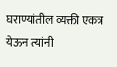घराण्यांतील व्यक्ती एकत्र येऊन त्यांनी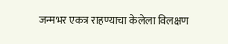जन्मभर एकत्र राहण्याचा केलेला विलक्षण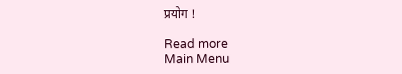प्रयोग !

Read more
Main Menu